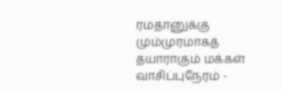ரமதானுக்கு மும்முரமாகத் தயாராகும் மக்கள்
வாசிப்புநேரம் -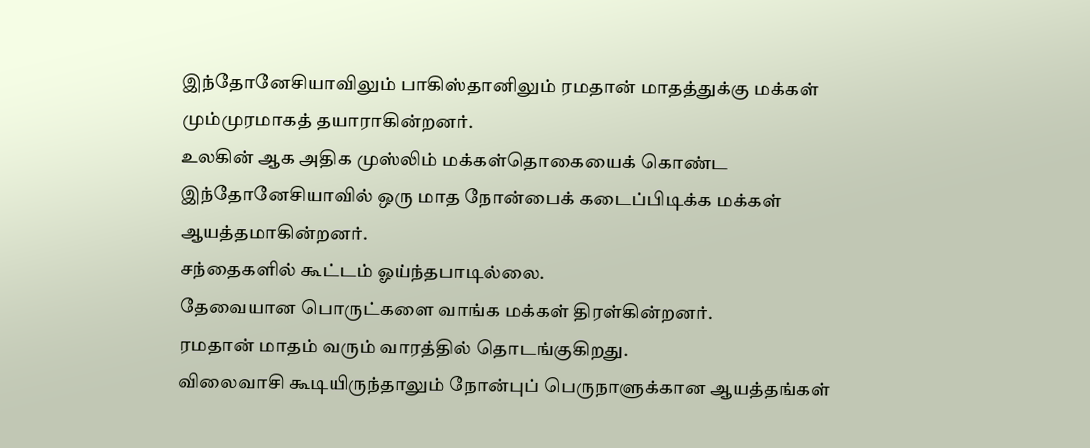இந்தோனேசியாவிலும் பாகிஸ்தானிலும் ரமதான் மாதத்துக்கு மக்கள் மும்முரமாகத் தயாராகின்றனர்.
உலகின் ஆக அதிக முஸ்லிம் மக்கள்தொகையைக் கொண்ட இந்தோனேசியாவில் ஒரு மாத நோன்பைக் கடைப்பிடிக்க மக்கள் ஆயத்தமாகின்றனர்.
சந்தைகளில் கூட்டம் ஓய்ந்தபாடில்லை.
தேவையான பொருட்களை வாங்க மக்கள் திரள்கின்றனர்.
ரமதான் மாதம் வரும் வாரத்தில் தொடங்குகிறது.
விலைவாசி கூடியிருந்தாலும் நோன்புப் பெருநாளுக்கான ஆயத்தங்கள்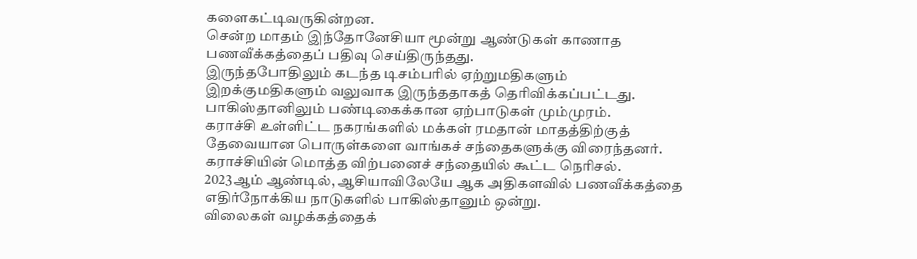களைகட்டிவருகின்றன.
சென்ற மாதம் இந்தோனேசியா மூன்று ஆண்டுகள் காணாத பணவீக்கத்தைப் பதிவு செய்திருந்தது.
இருந்தபோதிலும் கடந்த டிசம்பரில் ஏற்றுமதிகளும் இறக்குமதிகளும் வலுவாக இருந்ததாகத் தெரிவிக்கப்பட்டது.
பாகிஸ்தானிலும் பண்டிகைக்கான ஏற்பாடுகள் மும்முரம்.
கராச்சி உள்ளிட்ட நகரங்களில் மக்கள் ரமதான் மாதத்திற்குத் தேவையான பொருள்களை வாங்கச் சந்தைகளுக்கு விரைந்தனர்.
கராச்சியின் மொத்த விற்பனைச் சந்தையில் கூட்ட நெரிசல்.
2023ஆம் ஆண்டில், ஆசியாவிலேயே ஆக அதிகளவில் பணவீக்கத்தை எதிர்நோக்கிய நாடுகளில் பாகிஸ்தானும் ஒன்று.
விலைகள் வழக்கத்தைக்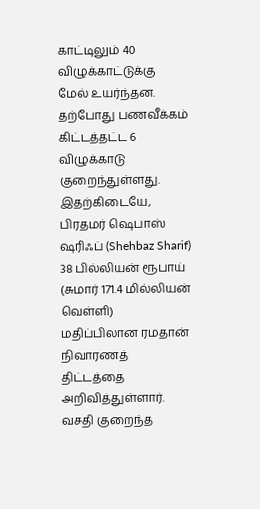காட்டிலும் 40 விழுக்காட்டுக்கு மேல் உயர்ந்தன.
தற்போது பணவீக்கம் கிட்டத்தட்ட 6 விழுக்காடு குறைந்துள்ளது.
இதற்கிடையே, பிரதமர் ஷெபாஸ் ஷரிஃப் (Shehbaz Sharif) 38 பில்லியன் ரூபாய் (சுமார் 171.4 மில்லியன் வெள்ளி) மதிப்பிலான ரமதான் நிவாரணத் திட்டத்தை அறிவித்துள்ளார்.
வசதி குறைந்த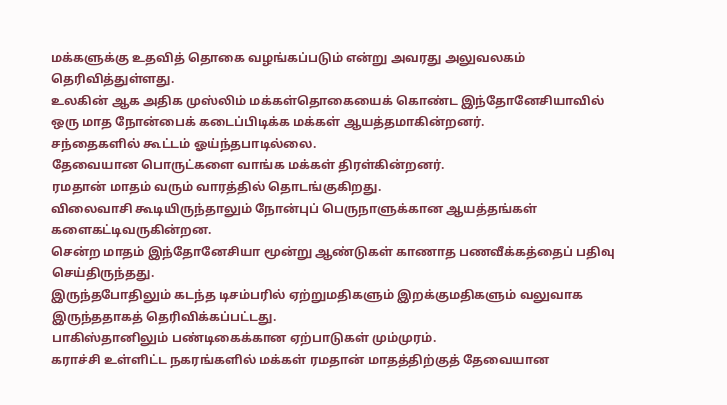மக்களுக்கு உதவித் தொகை வழங்கப்படும் என்று அவரது அலுவலகம் தெரிவித்துள்ளது.
உலகின் ஆக அதிக முஸ்லிம் மக்கள்தொகையைக் கொண்ட இந்தோனேசியாவில் ஒரு மாத நோன்பைக் கடைப்பிடிக்க மக்கள் ஆயத்தமாகின்றனர்.
சந்தைகளில் கூட்டம் ஓய்ந்தபாடில்லை.
தேவையான பொருட்களை வாங்க மக்கள் திரள்கின்றனர்.
ரமதான் மாதம் வரும் வாரத்தில் தொடங்குகிறது.
விலைவாசி கூடியிருந்தாலும் நோன்புப் பெருநாளுக்கான ஆயத்தங்கள் களைகட்டிவருகின்றன.
சென்ற மாதம் இந்தோனேசியா மூன்று ஆண்டுகள் காணாத பணவீக்கத்தைப் பதிவு செய்திருந்தது.
இருந்தபோதிலும் கடந்த டிசம்பரில் ஏற்றுமதிகளும் இறக்குமதிகளும் வலுவாக இருந்ததாகத் தெரிவிக்கப்பட்டது.
பாகிஸ்தானிலும் பண்டிகைக்கான ஏற்பாடுகள் மும்முரம்.
கராச்சி உள்ளிட்ட நகரங்களில் மக்கள் ரமதான் மாதத்திற்குத் தேவையான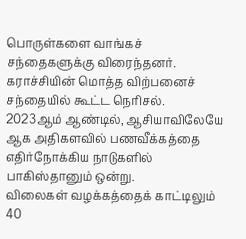பொருள்களை வாங்கச் சந்தைகளுக்கு விரைந்தனர்.
கராச்சியின் மொத்த விற்பனைச் சந்தையில் கூட்ட நெரிசல்.
2023ஆம் ஆண்டில், ஆசியாவிலேயே ஆக அதிகளவில் பணவீக்கத்தை எதிர்நோக்கிய நாடுகளில் பாகிஸ்தானும் ஒன்று.
விலைகள் வழக்கத்தைக் காட்டிலும் 40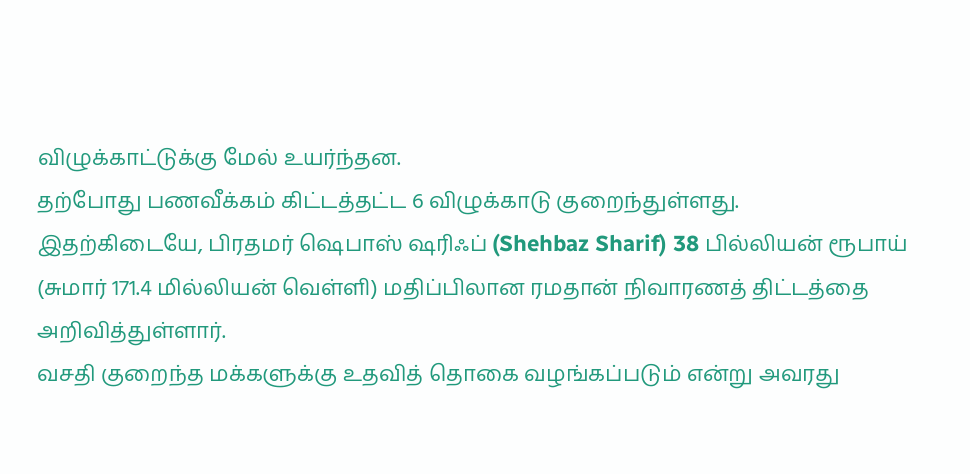விழுக்காட்டுக்கு மேல் உயர்ந்தன.
தற்போது பணவீக்கம் கிட்டத்தட்ட 6 விழுக்காடு குறைந்துள்ளது.
இதற்கிடையே, பிரதமர் ஷெபாஸ் ஷரிஃப் (Shehbaz Sharif) 38 பில்லியன் ரூபாய் (சுமார் 171.4 மில்லியன் வெள்ளி) மதிப்பிலான ரமதான் நிவாரணத் திட்டத்தை அறிவித்துள்ளார்.
வசதி குறைந்த மக்களுக்கு உதவித் தொகை வழங்கப்படும் என்று அவரது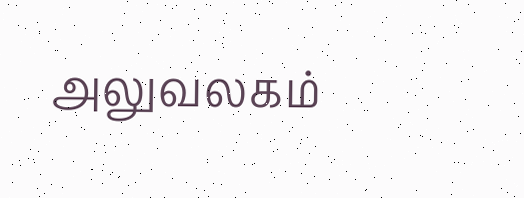அலுவலகம்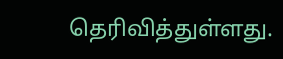தெரிவித்துள்ளது.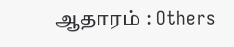ஆதாரம் : Others